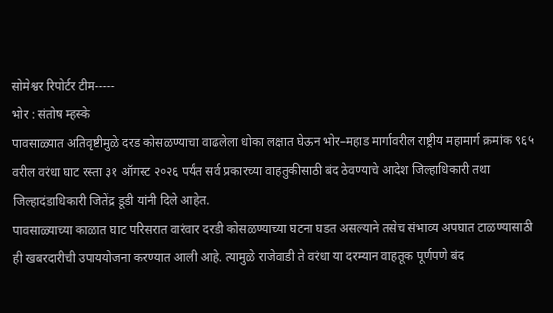सोमेश्वर रिपोर्टर टीम-----
भोर : संतोष म्हस्के
पावसाळ्यात अतिवृष्टीमुळे दरड कोसळण्याचा वाढलेला धोका लक्षात घेऊन भोर–महाड मार्गावरील राष्ट्रीय महामार्ग क्रमांक ९६५ वरील वरंधा घाट रस्ता ३१ ऑगस्ट २०२६ पर्यंत सर्व प्रकारच्या वाहतुकीसाठी बंद ठेवण्याचे आदेश जिल्हाधिकारी तथा जिल्हादंडाधिकारी जितेंद्र डूडी यांनी दिले आहेत.
पावसाळ्याच्या काळात घाट परिसरात वारंवार दरडी कोसळण्याच्या घटना घडत असल्याने तसेच संभाव्य अपघात टाळण्यासाठी ही खबरदारीची उपाययोजना करण्यात आली आहे. त्यामुळे राजेवाडी ते वरंधा या दरम्यान वाहतूक पूर्णपणे बंद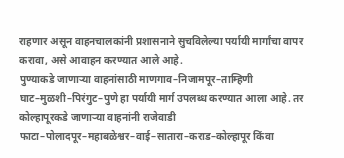राहणार असून वाहनचालकांनी प्रशासनाने सुचविलेल्या पर्यायी मार्गांचा वापर करावा, असे आवाहन करण्यात आले आहे.
पुण्याकडे जाणाऱ्या वाहनांसाठी माणगाव–निजामपूर–ताम्हिणी घाट–मुळशी–पिरंगुट–पुणे हा पर्यायी मार्ग उपलब्ध करण्यात आला आहे. तर कोल्हापूरकडे जाणाऱ्या वाहनांनी राजेवाडी फाटा–पोलादपूर–महाबळेश्वर–वाई–सातारा–कराड–कोल्हापूर किंवा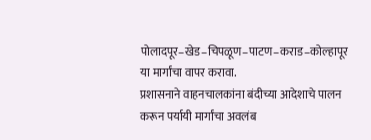पोलादपूर–खेड–चिपळूण–पाटण–कराड–कोल्हापूर या मार्गांचा वापर करावा.
प्रशासनाने वाहनचालकांना बंदीच्या आदेशाचे पालन करून पर्यायी मार्गांचा अवलंब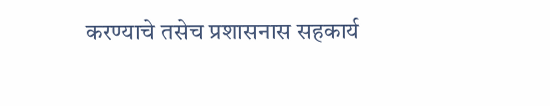करण्याचे तसेच प्रशासनास सहकार्य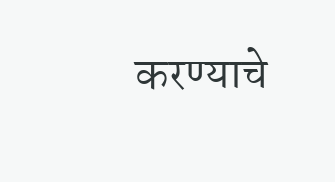करण्याचे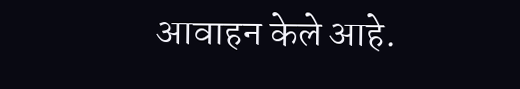आवाहन केले आहे.